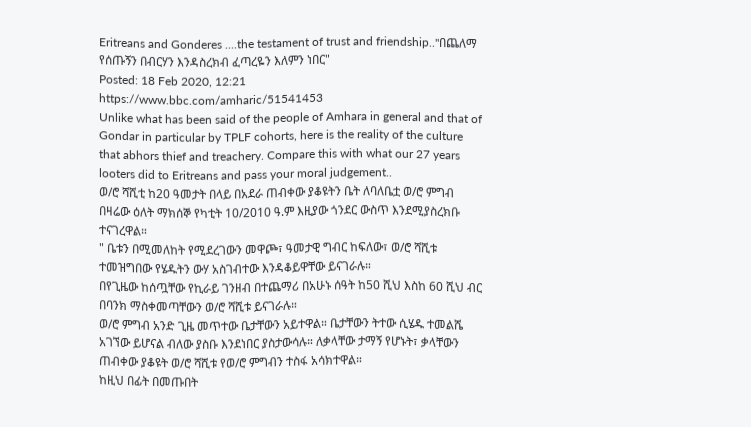Eritreans and Gonderes ....the testament of trust and friendship.."በጨለማ የሰጡኝን በብርሃን እንዳስረክብ ፈጣረዬን እለምን ነበር"
Posted: 18 Feb 2020, 12:21
https://www.bbc.com/amharic/51541453
Unlike what has been said of the people of Amhara in general and that of Gondar in particular by TPLF cohorts, here is the reality of the culture that abhors thief and treachery. Compare this with what our 27 years looters did to Eritreans and pass your moral judgement..
ወ/ሮ ሻሺቲ ከ20 ዓመታት በላይ በአደራ ጠብቀው ያቆዩትን ቤት ለባለቤቷ ወ/ሮ ምግብ በዛሬው ዕለት ማክሰኞ የካቲት 10/2010 ዓ.ም እዚያው ጎንደር ውስጥ እንደሚያስረክቡ ተናገረዋል።
" ቤቱን በሚመለከት የሚደረገውን መዋጮ፣ ዓመታዊ ግብር ከፍለው፣ ወ/ሮ ሻሺቱ ተመዝግበው የሄዱትን ውሃ አስገብተው እንዳቆይዋቸው ይናገራሉ።
በየጊዜው ከሰጧቸው የኪራይ ገንዘብ በተጨማሪ በአሁኑ ሰዓት ከ50 ሺህ እስከ 60 ሺህ ብር በባንክ ማስቀመጣቸውን ወ/ሮ ሻሺቱ ይናገራሉ።
ወ/ሮ ምግብ አንድ ጊዜ መጥተው ቤታቸውን አይተዋል። ቤታቸውን ትተው ሲሄዱ ተመልሼ አገኘው ይሆናል ብለው ያስቡ እንደነበር ያስታውሳሉ። ለቃላቸው ታማኝ የሆኑት፣ ቃላቸውን ጠብቀው ያቆዩት ወ/ሮ ሻሺቱ የወ/ሮ ምግብን ተስፋ አሳክተዋል።
ከዚህ በፊት በመጡበት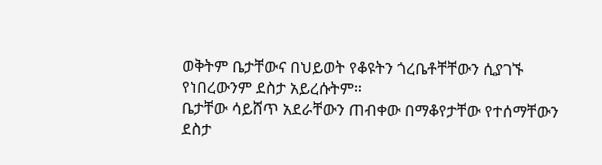ወቅትም ቤታቸውና በህይወት የቆዩትን ጎረቤቶቸቸውን ሲያገኙ የነበረውንም ደስታ አይረሱትም።
ቤታቸው ሳይሸጥ አደራቸውን ጠብቀው በማቆየታቸው የተሰማቸውን ደስታ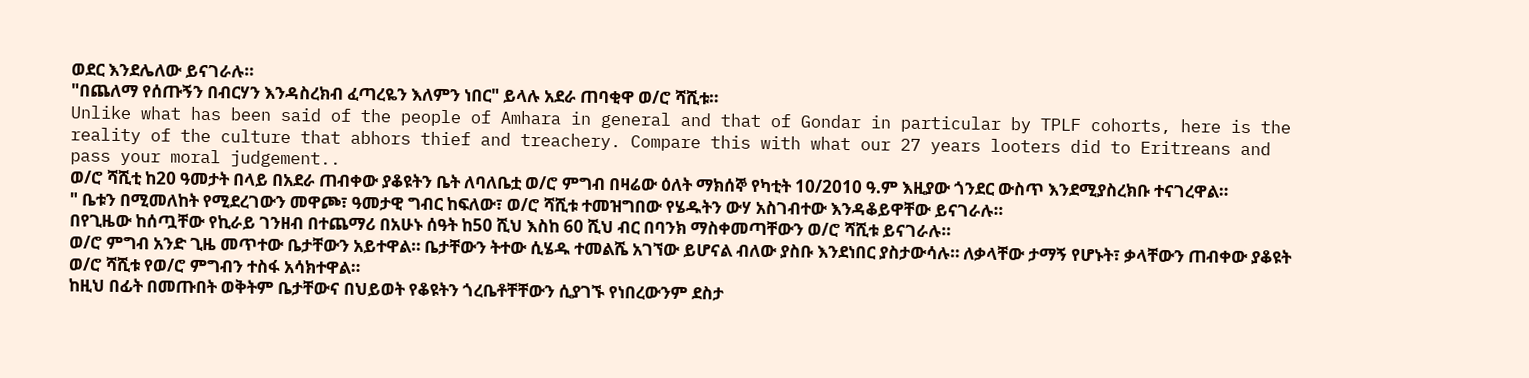ወደር እንደሌለው ይናገራሉ።
"በጨለማ የሰጡኝን በብርሃን እንዳስረክብ ፈጣረዬን እለምን ነበር" ይላሉ አደራ ጠባቂዋ ወ/ሮ ሻሺቱ።
Unlike what has been said of the people of Amhara in general and that of Gondar in particular by TPLF cohorts, here is the reality of the culture that abhors thief and treachery. Compare this with what our 27 years looters did to Eritreans and pass your moral judgement..
ወ/ሮ ሻሺቲ ከ20 ዓመታት በላይ በአደራ ጠብቀው ያቆዩትን ቤት ለባለቤቷ ወ/ሮ ምግብ በዛሬው ዕለት ማክሰኞ የካቲት 10/2010 ዓ.ም እዚያው ጎንደር ውስጥ እንደሚያስረክቡ ተናገረዋል።
" ቤቱን በሚመለከት የሚደረገውን መዋጮ፣ ዓመታዊ ግብር ከፍለው፣ ወ/ሮ ሻሺቱ ተመዝግበው የሄዱትን ውሃ አስገብተው እንዳቆይዋቸው ይናገራሉ።
በየጊዜው ከሰጧቸው የኪራይ ገንዘብ በተጨማሪ በአሁኑ ሰዓት ከ50 ሺህ እስከ 60 ሺህ ብር በባንክ ማስቀመጣቸውን ወ/ሮ ሻሺቱ ይናገራሉ።
ወ/ሮ ምግብ አንድ ጊዜ መጥተው ቤታቸውን አይተዋል። ቤታቸውን ትተው ሲሄዱ ተመልሼ አገኘው ይሆናል ብለው ያስቡ እንደነበር ያስታውሳሉ። ለቃላቸው ታማኝ የሆኑት፣ ቃላቸውን ጠብቀው ያቆዩት ወ/ሮ ሻሺቱ የወ/ሮ ምግብን ተስፋ አሳክተዋል።
ከዚህ በፊት በመጡበት ወቅትም ቤታቸውና በህይወት የቆዩትን ጎረቤቶቸቸውን ሲያገኙ የነበረውንም ደስታ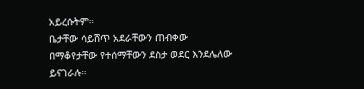አይረሱትም።
ቤታቸው ሳይሸጥ አደራቸውን ጠብቀው በማቆየታቸው የተሰማቸውን ደስታ ወደር እንደሌለው ይናገራሉ።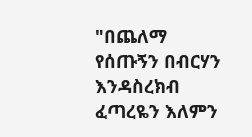"በጨለማ የሰጡኝን በብርሃን እንዳስረክብ ፈጣረዬን እለምን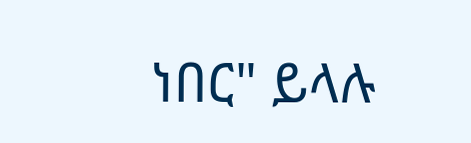ነበር" ይላሉ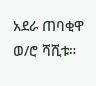አደራ ጠባቂዋ ወ/ሮ ሻሺቱ።